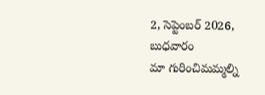2, సెప్టెంబర్ 2026, బుధవారం
మా గురించిమమ్మల్ని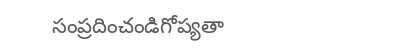సంప్రదించండిగోప్యతా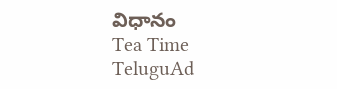విధానం
Tea Time TeluguAd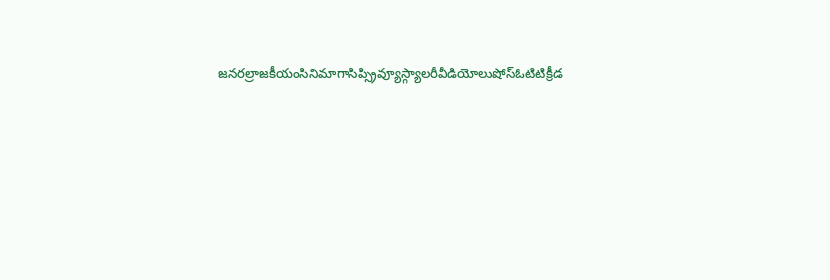జనరల్రాజకీయంసినిమాగాసిప్స్రివ్యూస్గ్యాలరీవీడియోలుషోస్ఓటిటిక్రీడ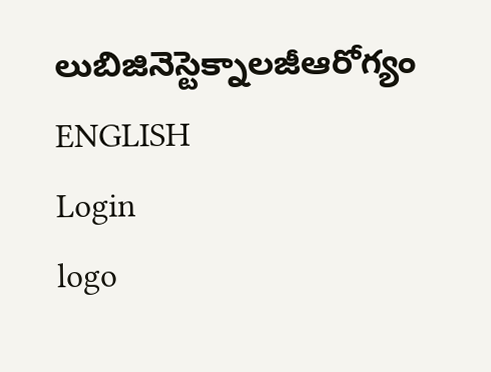లుబిజినెస్టెక్నాలజీఆరోగ్యం
ENGLISH
Login
logo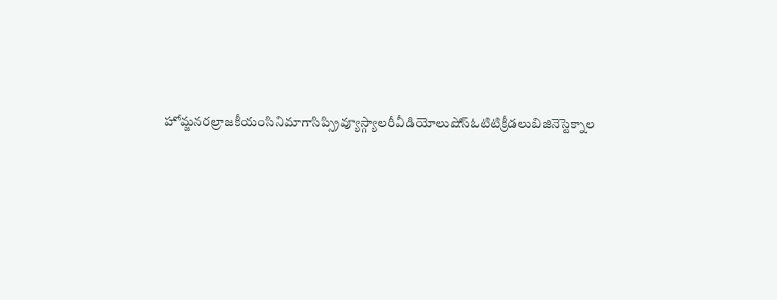హోమ్జనరల్రాజకీయంసినిమాగాసిప్స్రివ్యూస్గ్యాలరీవీడియోలుషోస్ఓటిటిక్రీడలుబిజినెస్టెక్నాల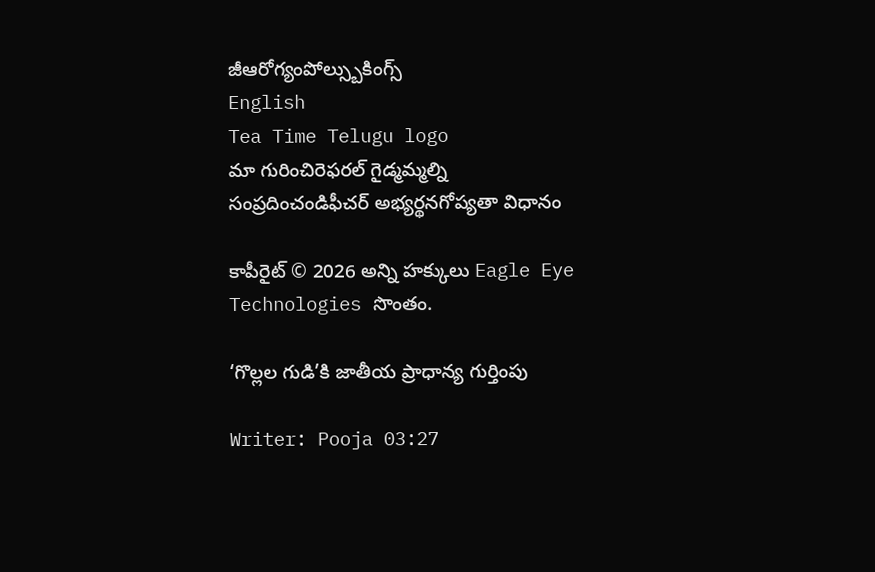జీఆరోగ్యంపోల్స్బుకింగ్స్
English
Tea Time Telugu logo
మా గురించిరెఫరల్ గైడ్మమ్మల్ని సంప్రదించండిఫీచర్ అభ్యర్థనగోప్యతా విధానం

కాపీరైట్ © 2026 అన్ని హక్కులు Eagle Eye Technologies సొంతం.

‘గొల్లల గుడి’కి జాతీయ ప్రాధాన్య గుర్తింపు

Writer: Pooja 03:27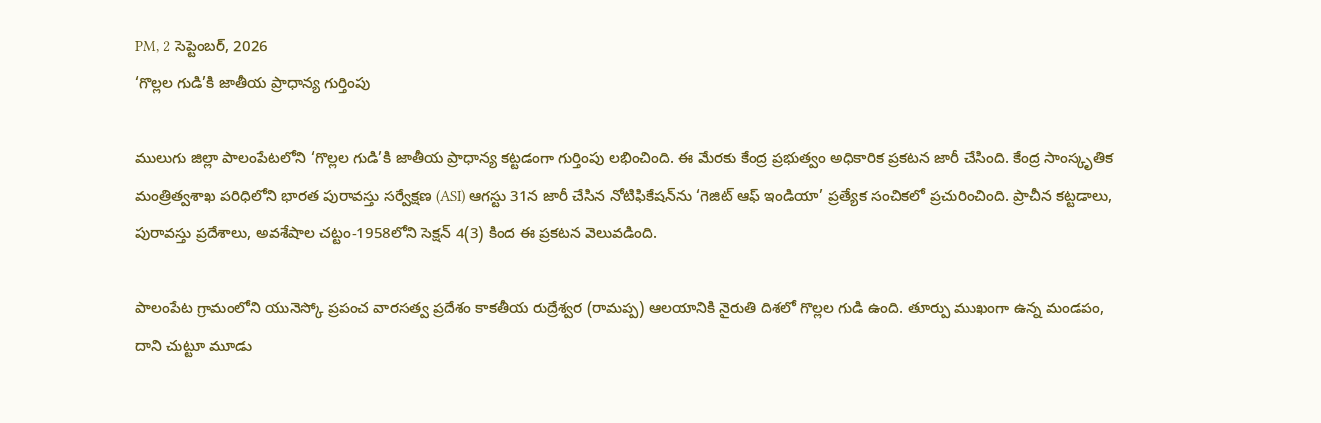PM, 2 సెప్టెంబర్, 2026
‘గొల్లల గుడి’కి జాతీయ ప్రాధాన్య గుర్తింపు

ములుగు జిల్లా పాలంపేటలోని ‘గొల్లల గుడి’కి జాతీయ ప్రాధాన్య కట్టడంగా గుర్తింపు లభించింది. ఈ మేరకు కేంద్ర ప్రభుత్వం అధికారిక ప్రకటన జారీ చేసింది. కేంద్ర సాంస్కృతిక మంత్రిత్వశాఖ పరిధిలోని భారత పురావస్తు సర్వేక్షణ (ASI) ఆగస్టు 31న జారీ చేసిన నోటిఫికేషన్‌ను ‘గెజిట్ ఆఫ్ ఇండియా’ ప్రత్యేక సంచికలో ప్రచురించింది. ప్రాచీన కట్టడాలు, పురావస్తు ప్రదేశాలు, అవశేషాల చట్టం-1958లోని సెక్షన్ 4(3) కింద ఈ ప్రకటన వెలువడింది.

పాలంపేట గ్రామంలోని యునెస్కో ప్రపంచ వారసత్వ ప్రదేశం కాకతీయ రుద్రేశ్వర (రామప్ప) ఆలయానికి నైరుతి దిశలో గొల్లల గుడి ఉంది. తూర్పు ముఖంగా ఉన్న మండపం, దాని చుట్టూ మూడు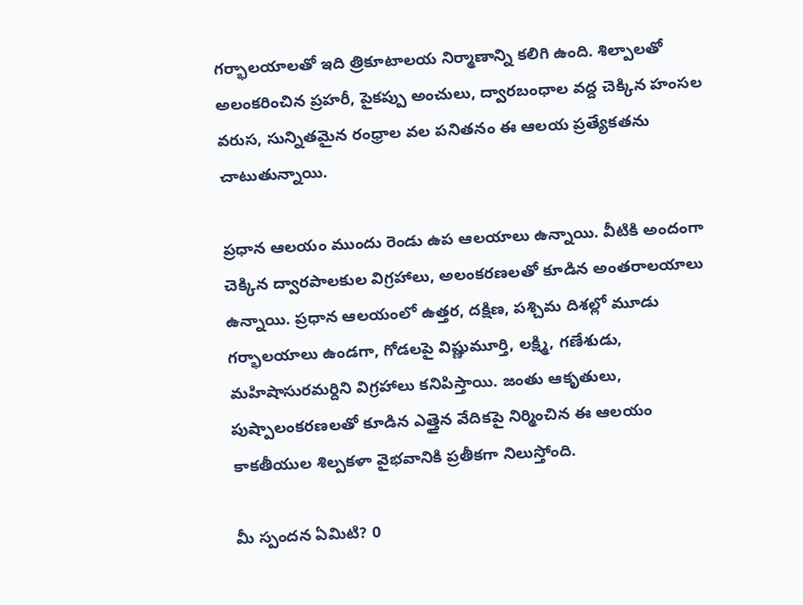గర్భాలయాలతో ఇది త్రికూటాలయ నిర్మాణాన్ని కలిగి ఉంది. శిల్పాలతో అలంకరించిన ప్రహరీ, పైకప్పు అంచులు, ద్వారబంధాల వద్ద చెక్కిన హంసల వరుస, సున్నితమైన రంధ్రాల వల పనితనం ఈ ఆలయ ప్రత్యేకతను చాటుతున్నాయి.

ప్రధాన ఆలయం ముందు రెండు ఉప ఆలయాలు ఉన్నాయి. వీటికి అందంగా చెక్కిన ద్వారపాలకుల విగ్రహాలు, అలంకరణలతో కూడిన అంతరాలయాలు ఉన్నాయి. ప్రధాన ఆలయంలో ఉత్తర, దక్షిణ, పశ్చిమ దిశల్లో మూడు గర్భాలయాలు ఉండగా, గోడలపై విష్ణుమూర్తి, లక్ష్మి, గణేశుడు, మహిషాసురమర్దిని విగ్రహాలు కనిపిస్తాయి. జంతు ఆకృతులు, పుష్పాలంకరణలతో కూడిన ఎత్తైన వేదికపై నిర్మించిన ఈ ఆలయం కాకతీయుల శిల్పకళా వైభవానికి ప్రతీకగా నిలుస్తోంది.

మీ స్పందన ఏమిటి? 0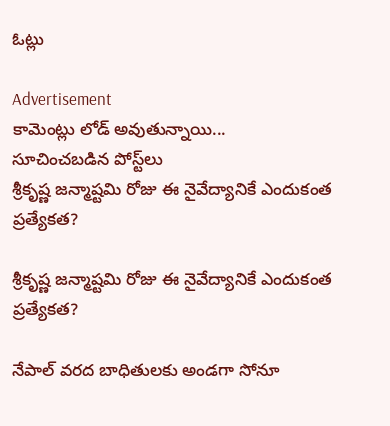ఓట్లు

Advertisement
కామెంట్లు లోడ్ అవుతున్నాయి...
సూచించబడిన పోస్ట్‌లు
శ్రీకృష్ణ జన్మాష్టమి రోజు ఈ నైవేద్యానికే ఎందుకంత ప్రత్యేకత?

శ్రీకృష్ణ జన్మాష్టమి రోజు ఈ నైవేద్యానికే ఎందుకంత ప్రత్యేకత?

నేపాల్ వరద బాధితులకు అండగా సోనూ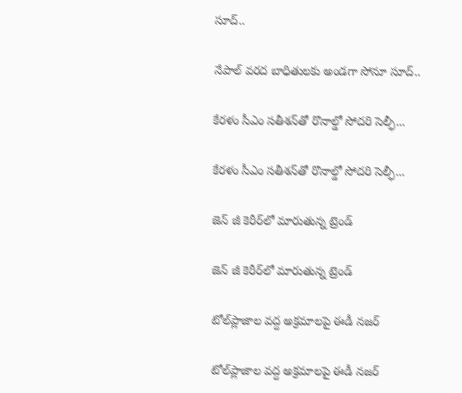సూద్‌..

నేపాల్ వరద బాధితులకు అండగా సోనూ సూద్‌..

కేరళం సీఎం సతీశన్‌తో రొనాల్డో సోదరి సెల్ఫీ...

కేరళం సీఎం సతీశన్‌తో రొనాల్డో సోదరి సెల్ఫీ...

జెన్ జీ కెరీర్‌లో మారుతున్న ట్రెండ్

జెన్ జీ కెరీర్‌లో మారుతున్న ట్రెండ్

టోల్‌ప్లాజాల వద్ద అక్రమాలపై ఈడీ నజర్

టోల్‌ప్లాజాల వద్ద అక్రమాలపై ఈడీ నజర్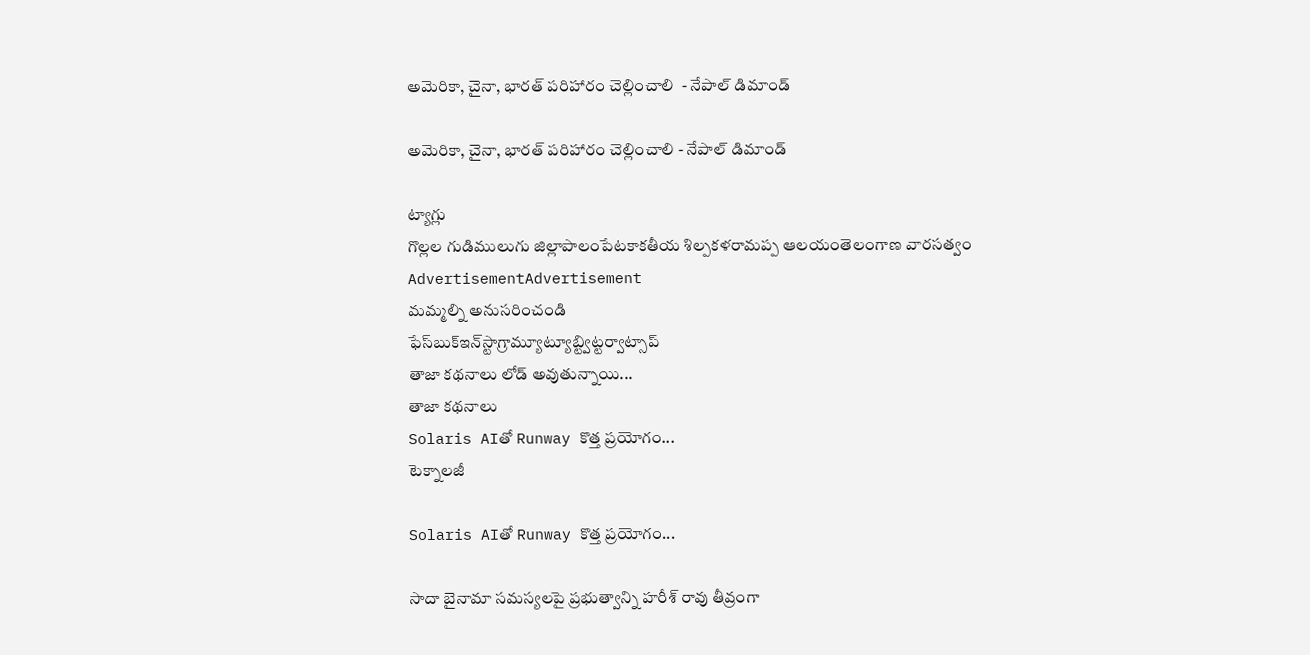అమెరికా, చైనా, భారత్ పరిహారం చెల్లించాలి  - నేపాల్ డిమాండ్

అమెరికా, చైనా, భారత్ పరిహారం చెల్లించాలి - నేపాల్ డిమాండ్

ట్యాగ్లు
గొల్లల గుడిములుగు జిల్లాపాలంపేటకాకతీయ శిల్పకళరామప్ప ఆలయంతెలంగాణ వారసత్వం
AdvertisementAdvertisement
మమ్మల్ని అనుసరించండి
ఫేస్‌బుక్ఇన్‌స్టాగ్రామ్యూట్యూబ్ట్విట్టర్వాట్సాప్
తాజా కథనాలు లోడ్ అవుతున్నాయి...
తాజా కథనాలు
Solaris AIతో Runway కొత్త ప్రయోగం...
టెక్నాలజీ

Solaris AIతో Runway కొత్త ప్రయోగం...

సాదా బైనామా సమస్యలపై ప్రభుత్వాన్ని హరీశ్‌ రావు తీవ్రంగా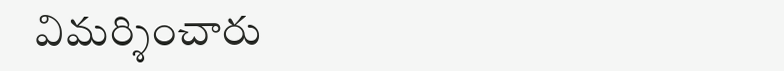విమర్శించారు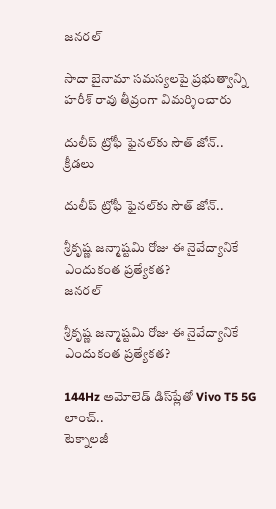జనరల్

సాదా బైనామా సమస్యలపై ప్రభుత్వాన్ని హరీశ్‌ రావు తీవ్రంగా విమర్శించారు

దులీప్‌ ట్రోఫీ ఫైనల్‌కు సౌత్‌ జోన్‌..
క్రీడలు

దులీప్‌ ట్రోఫీ ఫైనల్‌కు సౌత్‌ జోన్‌..

శ్రీకృష్ణ జన్మాష్టమి రోజు ఈ నైవేద్యానికే ఎందుకంత ప్రత్యేకత?
జనరల్

శ్రీకృష్ణ జన్మాష్టమి రోజు ఈ నైవేద్యానికే ఎందుకంత ప్రత్యేకత?

144Hz అమోలెడ్‌ డిస్‌ప్లేతో Vivo T5 5G లాంచ్‌..
టెక్నాలజీ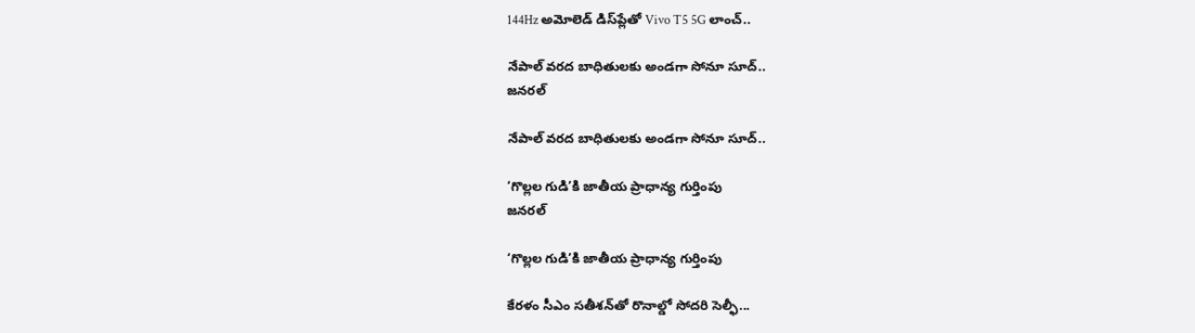144Hz అమోలెడ్‌ డిస్‌ప్లేతో Vivo T5 5G లాంచ్‌..

నేపాల్ వరద బాధితులకు అండగా సోనూ సూద్‌..
జనరల్

నేపాల్ వరద బాధితులకు అండగా సోనూ సూద్‌..

‘గొల్లల గుడి’కి జాతీయ ప్రాధాన్య గుర్తింపు
జనరల్

‘గొల్లల గుడి’కి జాతీయ ప్రాధాన్య గుర్తింపు

కేరళం సీఎం సతీశన్‌తో రొనాల్డో సోదరి సెల్ఫీ...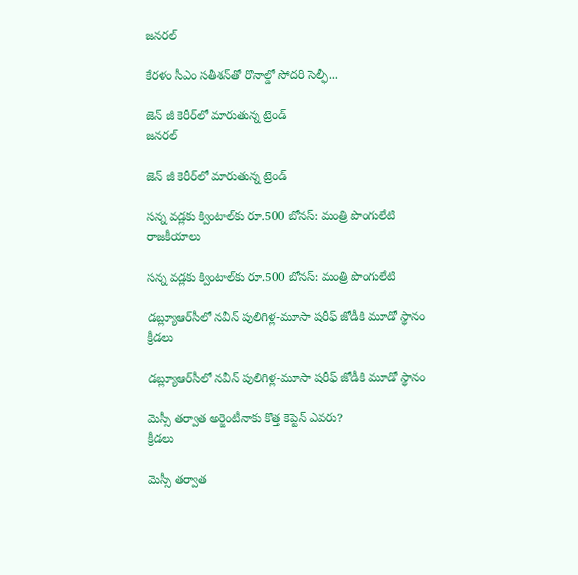జనరల్

కేరళం సీఎం సతీశన్‌తో రొనాల్డో సోదరి సెల్ఫీ...

జెన్ జీ కెరీర్‌లో మారుతున్న ట్రెండ్
జనరల్

జెన్ జీ కెరీర్‌లో మారుతున్న ట్రెండ్

సన్న వడ్లకు క్వింటాల్‌కు రూ.500 బోనస్: మంత్రి పొంగులేటి
రాజకీయాలు

సన్న వడ్లకు క్వింటాల్‌కు రూ.500 బోనస్: మంత్రి పొంగులేటి

డబ్ల్యూఆర్‌సీలో నవీన్‌ పులిగిళ్ల-మూసా షరీఫ్‌ జోడీకి మూడో స్థానం
క్రీడలు

డబ్ల్యూఆర్‌సీలో నవీన్‌ పులిగిళ్ల-మూసా షరీఫ్‌ జోడీకి మూడో స్థానం

మెస్సీ తర్వాత అర్జెంటీనాకు కొత్త కెప్టెన్ ఎవరు?
క్రీడలు

మెస్సీ తర్వాత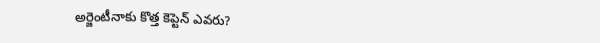అర్జెంటీనాకు కొత్త కెప్టెన్ ఎవరు?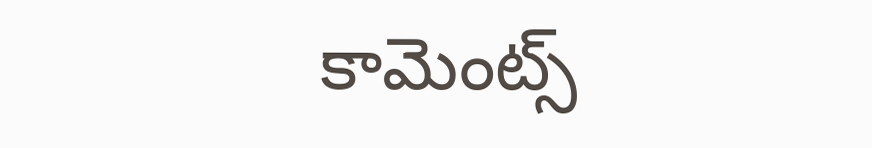కామెంట్స్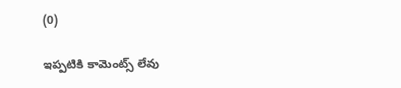(0)

ఇప్పటికి కామెంట్స్ లేవు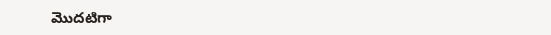మొదటిగా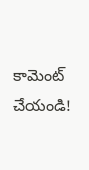కామెంట్ చేయండి!